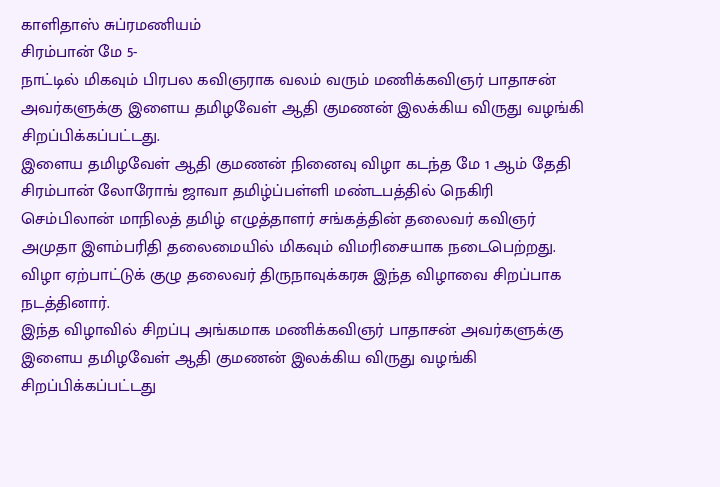காளிதாஸ் சுப்ரமணியம்
சிரம்பான் மே 5-
நாட்டில் மிகவும் பிரபல கவிஞராக வலம் வரும் மணிக்கவிஞர் பாதாசன் அவர்களுக்கு இளைய தமிழவேள் ஆதி குமணன் இலக்கிய விருது வழங்கி சிறப்பிக்கப்பட்டது.
இளைய தமிழவேள் ஆதி குமணன் நினைவு விழா கடந்த மே 1 ஆம் தேதி சிரம்பான் லோரோங் ஜாவா தமிழ்ப்பள்ளி மண்டபத்தில் நெகிரி செம்பிலான் மாநிலத் தமிழ் எழுத்தாளர் சங்கத்தின் தலைவர் கவிஞர் அமுதா இளம்பரிதி தலைமையில் மிகவும் விமரிசையாக நடைபெற்றது.
விழா ஏற்பாட்டுக் குழு தலைவர் திருநாவுக்கரசு இந்த விழாவை சிறப்பாக நடத்தினார்.
இந்த விழாவில் சிறப்பு அங்கமாக மணிக்கவிஞர் பாதாசன் அவர்களுக்கு இளைய தமிழவேள் ஆதி குமணன் இலக்கிய விருது வழங்கி சிறப்பிக்கப்பட்டது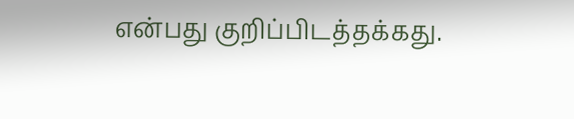என்பது குறிப்பிடத்தக்கது.